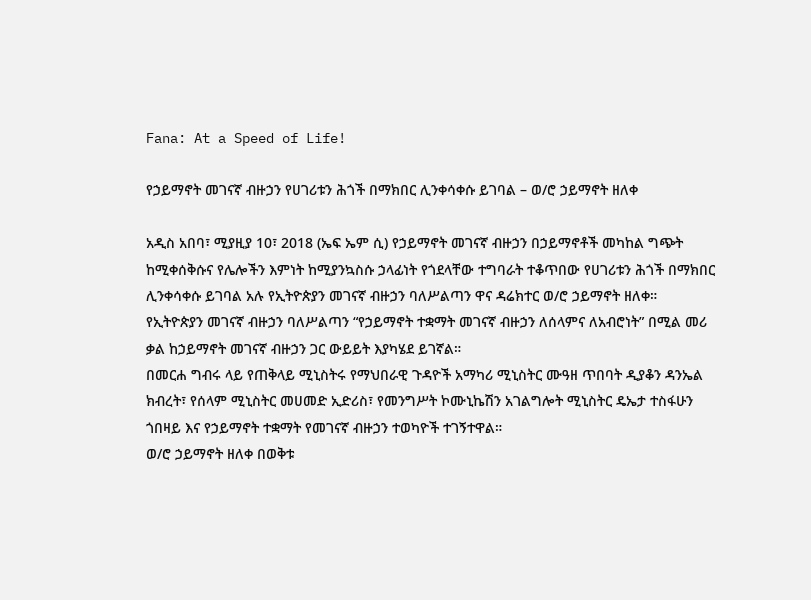Fana: At a Speed of Life!

የኃይማኖት መገናኛ ብዙኃን የሀገሪቱን ሕጎች በማክበር ሊንቀሳቀሱ ይገባል – ወ/ሮ ኃይማኖት ዘለቀ

አዲስ አበባ፣ ሚያዚያ 10፣ 2018 (ኤፍ ኤም ሲ) የኃይማኖት መገናኛ ብዙኃን በኃይማኖቶች መካከል ግጭት ከሚቀሰቅሱና የሌሎችን እምነት ከሚያንኳስሱ ኃላፊነት የጎደላቸው ተግባራት ተቆጥበው የሀገሪቱን ሕጎች በማክበር ሊንቀሳቀሱ ይገባል አሉ የኢትዮጵያን መገናኛ ብዙኃን ባለሥልጣን ዋና ዳሬክተር ወ/ሮ ኃይማኖት ዘለቀ።
የኢትዮጵያን መገናኛ ብዙኃን ባለሥልጣን “የኃይማኖት ተቋማት መገናኛ ብዙኃን ለሰላምና ለአብሮነት” በሚል መሪ ቃል ከኃይማኖት መገናኛ ብዙኃን ጋር ውይይት እያካሄደ ይገኛል።
በመርሐ ግብሩ ላይ የጠቅላይ ሚኒስትሩ የማህበራዊ ጉዳዮች አማካሪ ሚኒስትር ሙዓዘ ጥበባት ዲያቆን ዳንኤል ክብረት፣ የሰላም ሚኒስትር መሀመድ ኢድሪስ፣ የመንግሥት ኮሙኒኬሽን አገልግሎት ሚኒስትር ዴኤታ ተስፋሁን ጎበዛይ እና የኃይማኖት ተቋማት የመገናኛ ብዙኃን ተወካዮች ተገኝተዋል።
ወ/ሮ ኃይማኖት ዘለቀ በወቅቱ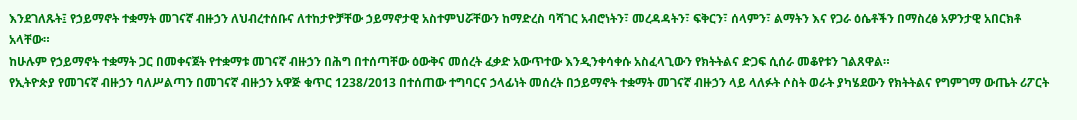እንደገለጹት፤ የኃይማኖት ተቋማት መገናኛ ብዙኃን ለህብረተሰቡና ለተከታዮቻቸው ኃይማኖታዊ አስተምህሯቸውን ከማድረስ ባሻገር አብሮነትን፣ መረዳዳትን፣ ፍቅርን፣ ሰላምን፣ ልማትን እና የጋራ ዕሴቶችን በማስረፅ አዎንታዊ አበርክቶ አላቸው።
ከሁሉም የኃይማኖት ተቋማት ጋር በመቀናጀት የተቋማቱ መገናኛ ብዙኃን በሕግ በተሰጣቸው ዕውቅና መሰረት ፈቃድ አውጥተው እንዲንቀሳቀሱ አስፈላጊውን የክትትልና ድጋፍ ሲሰራ መቆየቱን ገልጸዋል።
የኢትዮጵያ የመገናኛ ብዙኃን ባለሥልጣን በመገናኛ ብዙኃን አዋጅ ቁጥር 1238/2013 በተሰጠው ተግባርና ኃላፊነት መሰረት በኃይማኖት ተቋማት መገናኛ ብዙኃን ላይ ላለፉት ሶስት ወራት ያካሄደውን የክትትልና የግምገማ ውጤት ሪፖርት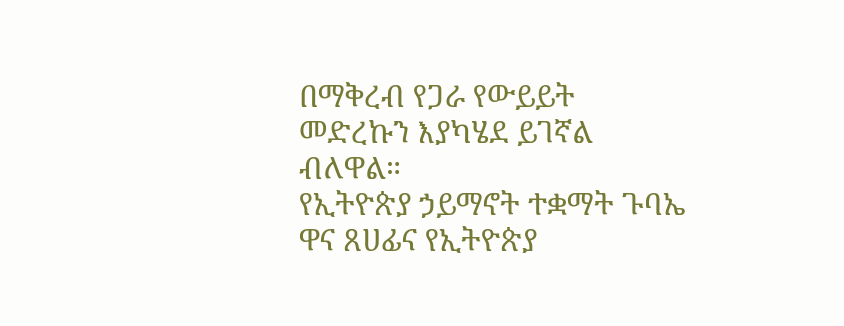በማቅረብ የጋራ የውይይት መድረኩን እያካሄደ ይገኛል ብለዋል።
የኢትዮጵያ ኃይማኖት ተቋማት ጉባኤ ዋና ጸሀፊና የኢትዮጵያ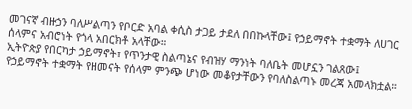መገናኛ ብዙኃን ባለሥልጣን የቦርድ አባል ቀሲስ ታጋይ ታደለ በበኩላቸው፤ የኃይማኖት ተቋማት ለሀገር ሰላምና አብሮነት የጎላ አበርክቶ አላቸው።
ኢትዮጵያ የበርካታ ኃይማኖት፣ የጥንታዊ ስልጣኔና የብዝሃ ማንነት ባለቤት መሆኗን ገልጸው፤ የኃይማኖት ተቋማት የዘመናት የሰላም ምንጭ ሆነው መቆየታቸውን የባለስልጣኑ መረጃ አመላክቷል።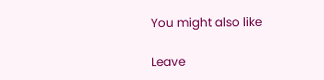You might also like

Leave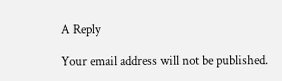A Reply

Your email address will not be published.